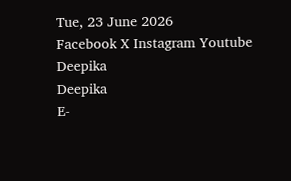Tue, 23 June 2026
Facebook X Instagram Youtube
Deepika
Deepika
E-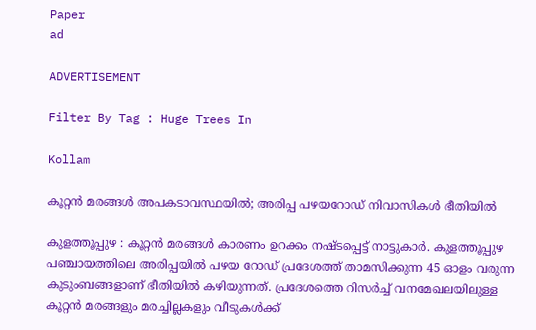Paper
ad

ADVERTISEMENT

Filter By Tag : Huge Trees In

Kollam

കൂറ്റന്‍ മരങ്ങള്‍ അപകടാവസ്ഥയിൽ; അരിപ്പ പഴയറോഡ് നിവാസികള്‍ ഭീതിയിൽ

കുളത്തൂപ്പുഴ : കൂറ്റൻ മരങ്ങൾ കാരണം ഉറക്കം നഷ്‌ടപ്പെട്ട് നാട്ടുകാർ. കുളത്തൂപ്പുഴ പഞ്ചായത്തിലെ അരിപ്പയില്‍ പഴയ റോഡ് പ്രദേശത്ത് താമസിക്കുന്ന 45 ഓളം വരുന്ന കുടുംബങ്ങളാണ് ഭീതിയിൽ കഴിയുന്നത്. പ്രദേശത്തെ റിസര്‍ച്ച് വനമേഖലയിലുള്ള കൂറ്റന്‍ മരങ്ങളും മരച്ചില്ലകളും വീടുകള്‍ക്ക്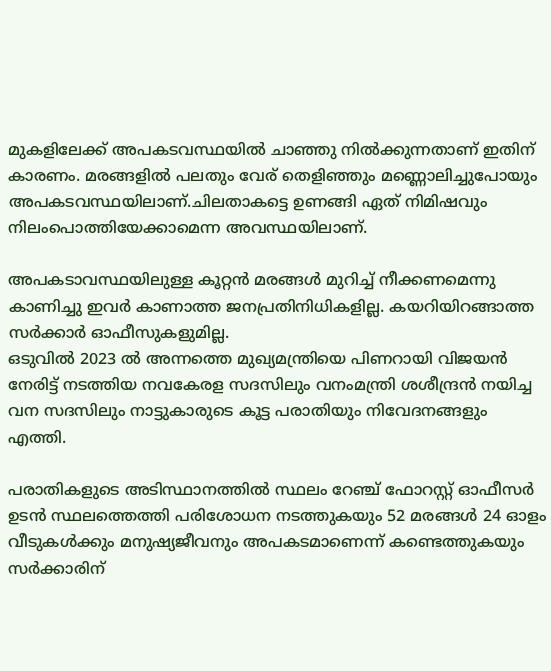മുകളിലേക്ക് അപകടവസ്ഥയില്‍ ചാഞ്ഞു നില്‍ക്കുന്നതാണ് ഇതിന് കാരണം. മരങ്ങളില്‍ പലതും വേര് തെളിഞ്ഞും മണ്ണൊലിച്ചുപോയും അപകടവസ്ഥയിലാണ്.ചിലതാകട്ടെ ഉണങ്ങി ഏത് നിമിഷവും നിലംപൊത്തിയേക്കാമെന്ന അവസ്ഥയിലാണ്.

അപകടാവസ്ഥയിലുള്ള കൂറ്റന്‍ മരങ്ങള്‍ മുറിച്ച് നീക്കണമെന്നു കാണിച്ചു ഇവര്‍ കാണാത്ത ജനപ്രതിനിധികളില്ല. കയറിയിറങ്ങാത്ത സര്‍ക്കാര്‍ ഓഫീസുകളുമില്ല.
ഒടുവില്‍ 2023 ല്‍ അന്നത്തെ മുഖ്യമന്ത്രിയെ പിണറായി വിജയന്‍ നേരിട്ട് നടത്തിയ നവകേരള സദസിലും വനംമന്ത്രി ശശീന്ദ്രന്‍ നയിച്ച വന സദസിലും നാട്ടുകാരുടെ കൂട്ട പരാതിയും നിവേദനങ്ങളും എത്തി.

പരാതികളുടെ അടിസ്ഥാനത്തില്‍ സ്ഥലം റേഞ്ച് ഫോറസ്റ്റ് ഓഫീസര്‍ ഉടന്‍ സ്ഥലത്തെത്തി പരിശോധന നടത്തുകയും 52 മരങ്ങള്‍ 24 ഓളം വീടുകള്‍ക്കും മനുഷ്യജീവനും അപകടമാണെന്ന് കണ്ടെത്തുകയും സര്‍ക്കാരിന്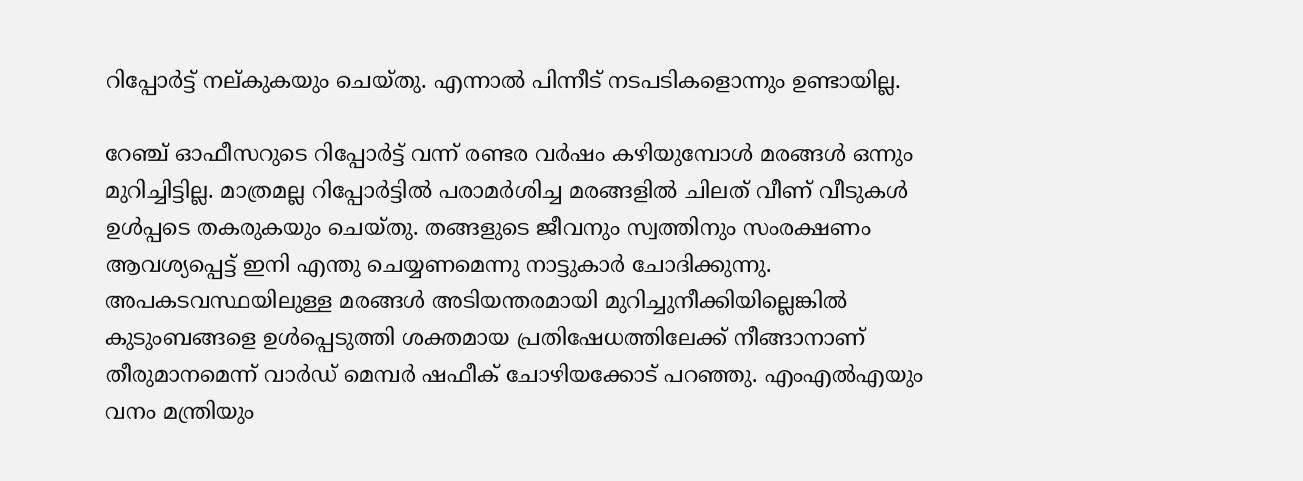റിപ്പോര്‍ട്ട് നല്കുകയും ചെയ്തു. എന്നാൽ പിന്നീട് നടപടികളൊന്നും ഉണ്ടായില്ല.

റേഞ്ച് ഓഫീസറുടെ റിപ്പോര്‍ട്ട് വന്ന് രണ്ടര വര്‍ഷം കഴിയുമ്പോള്‍ മരങ്ങള്‍ ഒന്നും മുറിച്ചിട്ടില്ല. മാത്രമല്ല റിപ്പോര്‍ട്ടില്‍ പരാമര്‍ശിച്ച മരങ്ങളില്‍ ചിലത് വീണ് വീടുകള്‍ ഉള്‍പ്പടെ തകരുകയും ചെയ്തു. തങ്ങളുടെ ജീവനും സ്വത്തിനും സംരക്ഷണം ആവശ്യപ്പെട്ട് ഇനി എന്തു ചെയ്യണമെന്നു നാട്ടുകാര്‍ ചോദിക്കുന്നു. അപകടവസ്ഥയിലുള്ള മരങ്ങള്‍ അടിയന്തരമായി മുറിച്ചുനീക്കിയില്ലെങ്കില്‍ കുടുംബങ്ങളെ ഉള്‍പ്പെടുത്തി ശക്തമായ പ്രതിഷേധത്തിലേക്ക് നീങ്ങാനാണ് തീരുമാനമെന്ന് വാര്‍ഡ് മെമ്പര്‍ ഷഫീക് ചോഴിയക്കോട് പറഞ്ഞു. എംഎല്‍എയും വനം മന്ത്രിയും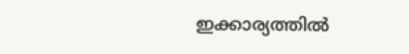ഇക്കാര്യത്തില്‍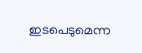ഇടപെടുമെന്ന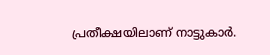പ്രതീക്ഷയിലാണ് നാട്ടുകാര്‍.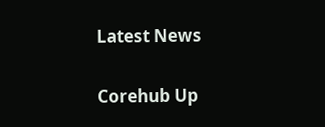Latest News

Corehub Up